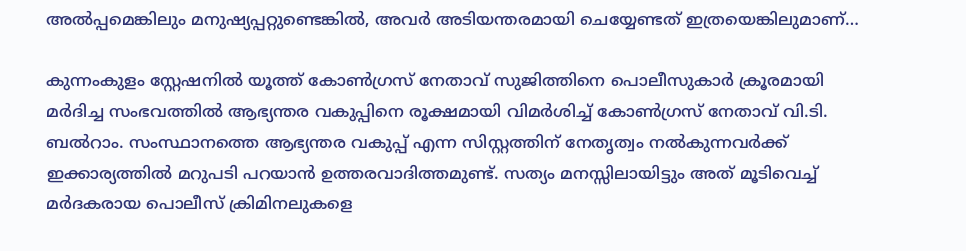അല്‍പ്പമെങ്കിലും മനുഷ്യപ്പറ്റുണ്ടെങ്കില്‍, അവര്‍ അടിയന്തരമായി ചെയ്യേണ്ടത് ഇത്രയെങ്കിലുമാണ്…

കുന്നംകുളം സ്റ്റേഷനില്‍ യൂത്ത് കോണ്‍ഗ്രസ് നേതാവ് സുജിത്തിനെ പൊലീസുകാര്‍ ക്രൂരമായി മര്‍ദിച്ച സംഭവത്തില്‍ ആഭ്യന്തര വകുപ്പിനെ രൂക്ഷമായി വിമര്‍ശിച്ച് കോണ്‍ഗ്രസ് നേതാവ് വി.ടി. ബല്‍റാം. സംസ്ഥാനത്തെ ആഭ്യന്തര വകുപ്പ് എന്ന സിസ്റ്റത്തിന് നേതൃത്വം നല്‍കുന്നവര്‍ക്ക് ഇക്കാര്യത്തില്‍ മറുപടി പറയാന്‍ ഉത്തരവാദിത്തമുണ്ട്. സത്യം മനസ്സിലായിട്ടും അത് മൂടിവെച്ച് മര്‍ദകരായ പൊലീസ് ക്രിമിനലുകളെ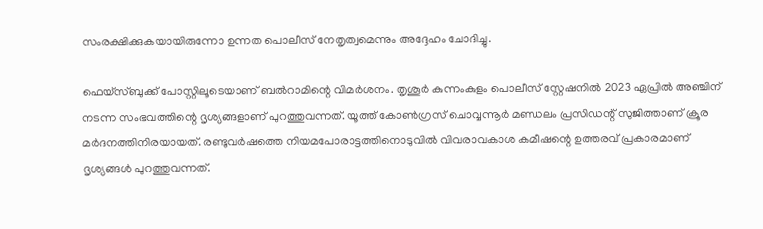സംരക്ഷിക്കുകയായിരുന്നോ ഉന്നത പൊലീസ് നേതൃത്വമെന്നും അദ്ദേഹം ചോദിച്ചു.

ഫെയ്‌സ്ബുക്ക് പോസ്റ്റിലൂടെയാണ് ബല്‍റാമിന്റെ വിമര്‍ശനം. തൃശൂര്‍ കുന്നംകുളം പൊലീസ് സ്റ്റേഷനില്‍ 2023 ഏപ്രില്‍ അഞ്ചിന് നടന്ന സംഭവത്തിന്റെ ദൃശ്യങ്ങളാണ് പുറത്തുവന്നത്. യൂത്ത് കോണ്‍ഗ്രസ് ചൊവ്വന്നൂര്‍ മണ്ഡലം പ്രസിഡന്റ് സുജിത്താണ് ക്രൂര മര്‍ദനത്തിനിരയായത്. രണ്ടുവര്‍ഷത്തെ നിയമപോരാട്ടത്തിനൊടുവില്‍ വിവരാവകാശ കമീഷന്റെ ഉത്തരവ് പ്രകാരമാണ് ദൃശ്യങ്ങള്‍ പുറത്തുവന്നത്.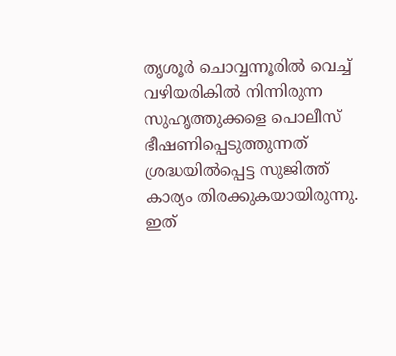തൃശൂര്‍ ചൊവ്വന്നൂരില്‍ വെച്ച് വഴിയരികില്‍ നിന്നിരുന്ന സുഹൃത്തുക്കളെ പൊലീസ് ഭീഷണിപ്പെടുത്തുന്നത് ശ്രദ്ധയില്‍പ്പെട്ട സുജിത്ത് കാര്യം തിരക്കുകയായിരുന്നു. ഇത്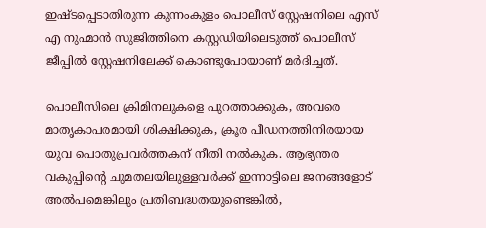ഇഷ്ടപ്പെടാതിരുന്ന കുന്നംകുളം പൊലീസ് സ്റ്റേഷനിലെ എസ് എ നുഹ്മാന്‍ സുജിത്തിനെ കസ്റ്റഡിയിലെടുത്ത് പൊലീസ് ജീപ്പില്‍ സ്റ്റേഷനിലേക്ക് കൊണ്ടുപോയാണ് മര്‍ദിച്ചത്.

പൊലീസിലെ ക്രിമിനലുകളെ പുറത്താക്കുക, അവരെ മാതൃകാപരമായി ശിക്ഷിക്കുക, ക്രൂര പീഡനത്തിനിരയായ യുവ പൊതുപ്രവര്‍ത്തകന് നീതി നല്‍കുക. ആഭ്യന്തര വകുപ്പിന്റെ ചുമതലയിലുള്ളവര്‍ക്ക് ഇന്നാട്ടിലെ ജനങ്ങളോട് അല്‍പമെങ്കിലും പ്രതിബദ്ധതയുണ്ടെങ്കില്‍,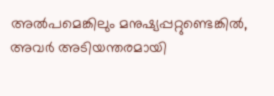അല്‍പമെങ്കിലും മനുഷ്യപ്പറ്റുണ്ടെങ്കില്‍, അവര്‍ അടിയന്തരമായി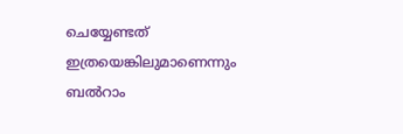ചെയ്യേണ്ടത് ഇത്രയെങ്കിലുമാണെന്നും ബല്‍റാം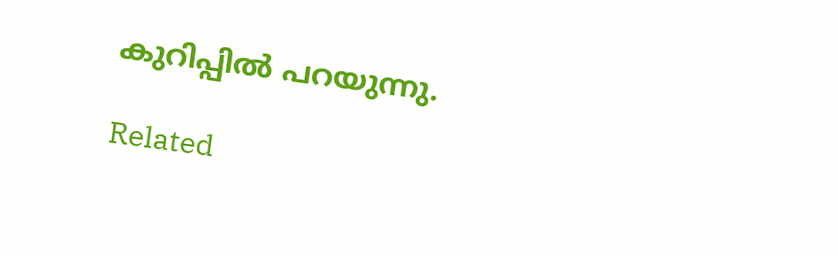കുറിപ്പില്‍ പറയുന്നു.

Related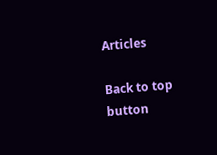Articles

Back to top button